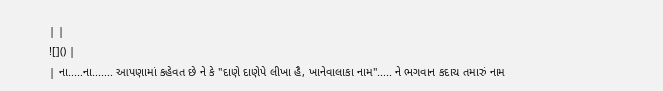| |
![]() |
| ના.....ના....... આપણામાં કહેવત છે ને કે ''દાણે દાણેપે લીખા હૈ, ખાનેવાલાકા નામ''..... ને ભગવાન કદાચ તમારું નામ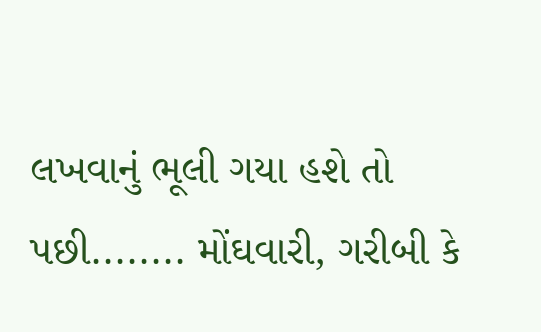લખવાનું ભૂલી ગયા હશે તો પછી........ મોંઘવારી, ગરીબી કે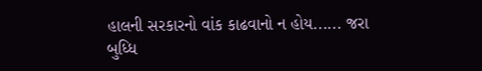હાલની સરકારનો વાંક કાઢવાનો ન હોય...... જરા બુધ્ધિ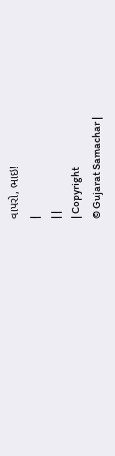વાપરો, ભાઇ!
|
| |
| Copyright
© Gujarat Samachar |